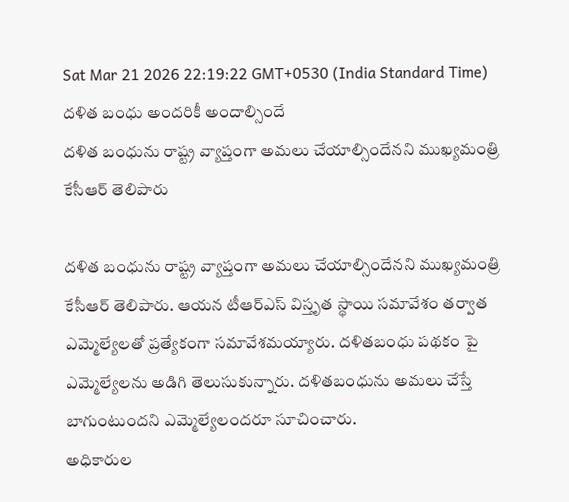Sat Mar 21 2026 22:19:22 GMT+0530 (India Standard Time)
దళిత బంధు అందరికీ అందాల్సిందే
దళిత బంధును రాష్ట్ర వ్యాప్తంగా అమలు చేయాల్సిందేనని ముఖ్యమంత్రి కేసీఆర్ తెలిపారు

దళిత బంధును రాష్ట్ర వ్యాప్తంగా అమలు చేయాల్సిందేనని ముఖ్యమంత్రి కేసీఆర్ తెలిపారు. ఆయన టీఆర్ఎస్ విస్తృత స్థాయి సమావేశం తర్వాత ఎమ్మెల్యేలతో ప్రత్యేకంగా సమావేశమయ్యారు. దళితబంధు పథకం పై ఎమ్మెల్యేలను అడిగి తెలుసుకున్నారు. దళితబంధును అమలు చేస్తే బాగుంటుందని ఎమ్మెల్యేలందరూ సూచించారు.
అధికారుల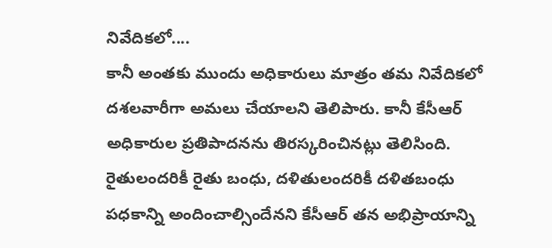నివేదికలో....
కానీ అంతకు ముందు అధికారులు మాత్రం తమ నివేదికలో దశలవారీగా అమలు చేయాలని తెలిపారు. కానీ కేసీఆర్ అధికారుల ప్రతిపాదనను తిరస్కరించినట్లు తెలిసింది. రైతులందరికీ రైతు బంధు, దళితులందరికీ దళితబంధు పధకాన్ని అందించాల్సిందేనని కేసీఆర్ తన అభిప్రాయాన్ని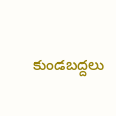కుండబద్దలు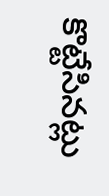కొట్టేసినట్లు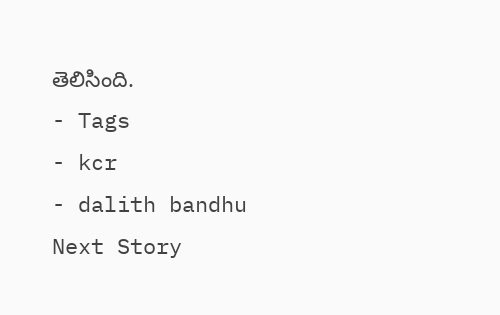తెలిసింది.
- Tags
- kcr
- dalith bandhu
Next Story